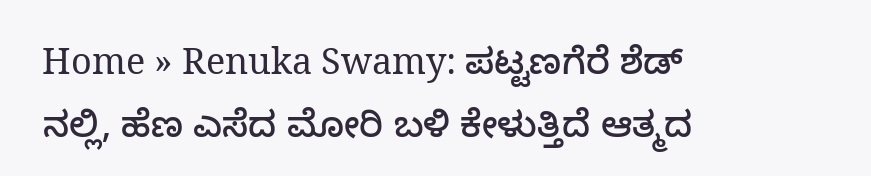Home » Renuka Swamy: ಪಟ್ಟಣಗೆರೆ ಶೆಡ್ ನಲ್ಲಿ, ಹೆಣ ಎಸೆದ ಮೋರಿ ಬಳಿ ಕೇಳುತ್ತಿದೆ ಆತ್ಮದ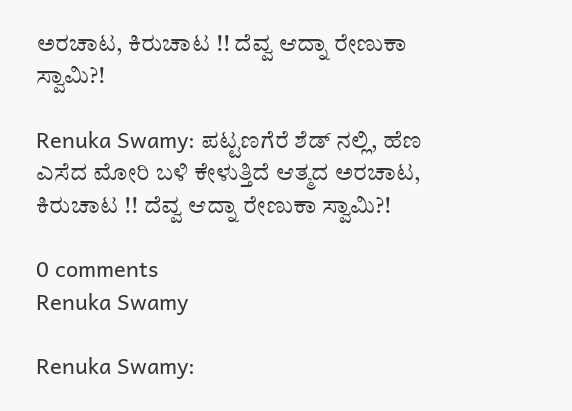ಅರಚಾಟ, ಕಿರುಚಾಟ !! ದೆವ್ವ ಆದ್ನಾ ರೇಣುಕಾ ಸ್ವಾಮಿ?!

Renuka Swamy: ಪಟ್ಟಣಗೆರೆ ಶೆಡ್ ನಲ್ಲಿ, ಹೆಣ ಎಸೆದ ಮೋರಿ ಬಳಿ ಕೇಳುತ್ತಿದೆ ಆತ್ಮದ ಅರಚಾಟ, ಕಿರುಚಾಟ !! ದೆವ್ವ ಆದ್ನಾ ರೇಣುಕಾ ಸ್ವಾಮಿ?!

0 comments
Renuka Swamy

Renuka Swamy: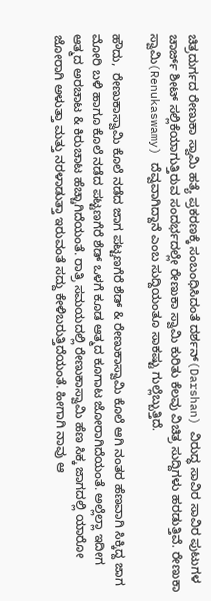ಚಿತ್ರದುರ್ಗದ ರೇಣುಕಾ ಸ್ವಾಮಿ ಹತ್ಯೆ ಪ್ರಕರಣಕ್ಕೆ ಸಂಬಂಧಿಸಿದಂತೆ ದರ್ಶನ್(Darshan) ವಿರುದ್ಧ ಸಾವಿರ ಸಾವಿರ ಪುಟುಗಳ ಚಾರ್ಜ್ ಶೀಟ್ ಸಲ್ಲಿಕೆಯಾಗುತ್ತಿರುವ ಸಂದರ್ಭದಲ್ಲೇ ರೇಣುಕಾ ಸ್ವಾಮಿ ಕುರಿತು ಕೆಲವು ವಿಚಿತ್ರ ಸುದ್ದಿಗಳು ಹರಡುತ್ತಿವೆ. ರೇಣುಕಾ ಸ್ವಾಮಿ(Renukaswamy) ದೆವ್ವವಾಗಿದ್ದಾನೆ ಎಂಬ ಸುದ್ದಿಯಂತೂ ಸಾಕಷ್ಟು ಗುಲ್ಲೆಬ್ಬುತ್ತಿದೆ.

ಹೌದು,  ರೇಣುಕಾಸ್ವಾಮಿ ಕೊಲೆ ನಡೆದ ಜಾಗ ಪಟ್ಟಣಗೆರೆ ಶೆಡ್ & ರೇಣುಕಾಸ್ವಾಮಿ ಕೊಲೆ ಆಗಿ ನಂತರ ಹೆಣವಾಗಿ ಸಿಕ್ಕಿದ್ದ ಜಾಗ ಮೋರಿ ಬಳಿ ಹಾಗೂ ಕೊಲೆ ನಡೆದ ಪಟ್ಟಣಗೆರೆ ಶೆಡ್ ಒಳಗೆ ಕೂಡ ಆತ್ಮದ ಕೂಗಾಟ ಜೋರಾಗಿದೆಯಂತೆ. ಅಲ್ಲೆಲ್ಲಾ ಇದೀಗ ಆತ್ಮದ ಅರಚಾಟ & ಕಿರುಚಾಟ ಹೆಚ್ಚಾಗಿದೆಯಂತೆ. ರಾತ್ರಿ ಸಮಯದಲ್ಲಿ ರೇಣುಕಾಸ್ವಾಮಿ ಹೆಣ ಸಿಕ್ಕ ಜಾಗದಲ್ಲಿ ಯಾರೋ ಜೋರಾಗಿ ಅಳುತ್ತಾ ಮತ್ತು ನರಳಾಡುತ್ತಾ ಇರುವಂತೆ ಸದ್ದು ಕೇಳಿಬರುತ್ತಿದೆಯಂತೆ. ಹೀಗಾಗಿ ನಾವು ಆ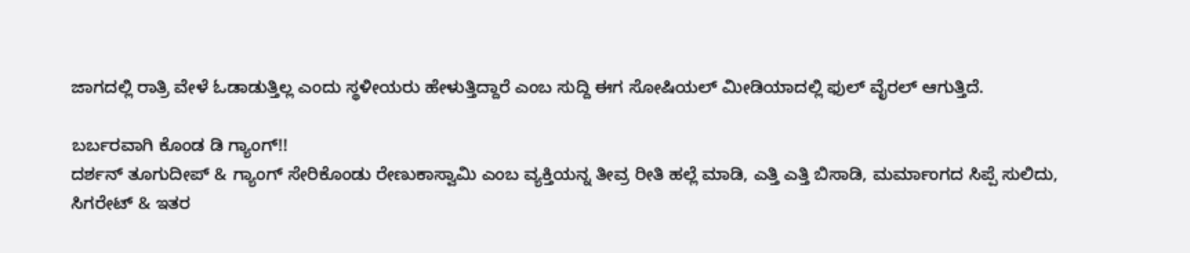ಜಾಗದಲ್ಲಿ ರಾತ್ರಿ ವೇಳೆ ಓಡಾಡುತ್ತಿಲ್ಲ ಎಂದು ಸ್ಥಳೀಯರು ಹೇಳುತ್ತಿದ್ದಾರೆ ಎಂಬ ಸುದ್ದಿ ಈಗ ಸೋಷಿಯಲ್ ಮೀಡಿಯಾದಲ್ಲಿ ಫುಲ್ ವೈರಲ್ ಆಗುತ್ತಿದೆ.

ಬರ್ಬರವಾಗಿ ಕೊಂಡ ಡಿ ಗ್ಯಾಂಗ್!!
ದರ್ಶನ್ ತೂಗುದೀಪ್ & ಗ್ಯಾಂಗ್ ಸೇರಿಕೊಂಡು ರೇಣುಕಾಸ್ವಾಮಿ ಎಂಬ ವ್ಯಕ್ತಿಯನ್ನ ತೀವ್ರ ರೀತಿ ಹಲ್ಲೆ ಮಾಡಿ, ಎತ್ತಿ ಎತ್ತಿ ಬಿಸಾಡಿ, ಮರ್ಮಾಂಗದ ಸಿಪ್ಪೆ ಸುಲಿದು, ಸಿಗರೇಟ್ & ಇತರ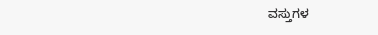ವಸ್ತುಗಳ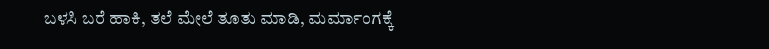ಬಳಸಿ ಬರೆ ಹಾಕಿ, ತಲೆ ಮೇಲೆ ತೂತು ಮಾಡಿ, ಮರ್ಮಾಂಗಕ್ಕೆ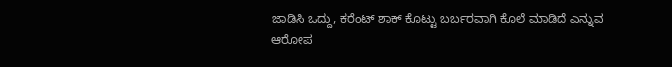ಜಾಡಿಸಿ ಒದ್ದು, ಕರೆಂಟ್ ಶಾಕ್ ಕೊಟ್ಟು ಬರ್ಬರವಾಗಿ ಕೊಲೆ ಮಾಡಿದೆ ಎನ್ನುವ ಆರೋಪ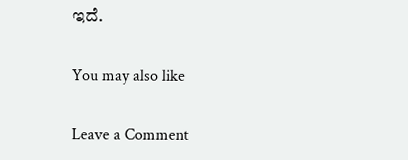ಇದೆ.

You may also like

Leave a Comment